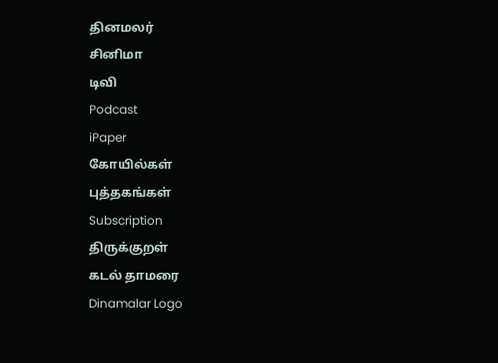தினமலர்
சினிமா
டிவி
Podcast
iPaper
கோயில்கள்
புத்தகங்கள்
Subscription
திருக்குறள்
கடல் தாமரை
Dinamalar Logo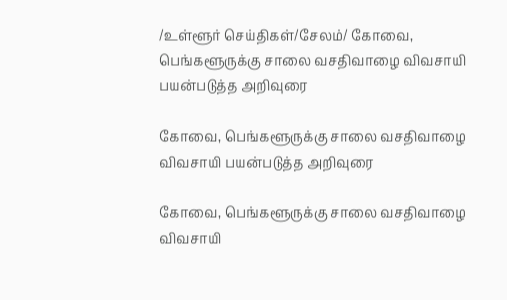/உள்ளூர் செய்திகள்/சேலம்/ கோவை, பெங்களூருக்கு சாலை வசதிவாழை விவசாயி பயன்படுத்த அறிவுரை

கோவை, பெங்களூருக்கு சாலை வசதிவாழை விவசாயி பயன்படுத்த அறிவுரை

கோவை, பெங்களூருக்கு சாலை வசதிவாழை விவசாயி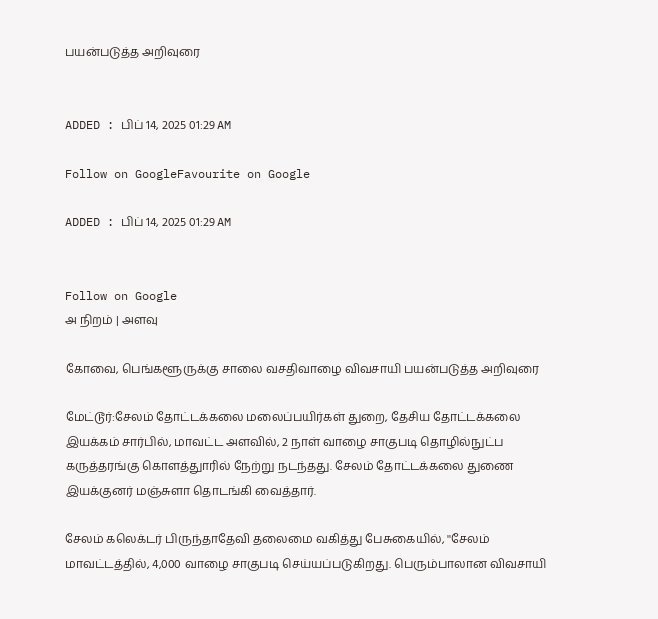பயன்படுத்த அறிவுரை


ADDED : பிப் 14, 2025 01:29 AM

Follow on GoogleFavourite on Google

ADDED : பிப் 14, 2025 01:29 AM


Follow on Google
அ நிறம் | அளவு

கோவை, பெங்களூருக்கு சாலை வசதிவாழை விவசாயி பயன்படுத்த அறிவுரை

மேட்டூர்:சேலம் தோட்டக்கலை மலைப்பயிர்கள் துறை, தேசிய தோட்டக்கலை இயக்கம் சார்பில், மாவட்ட அளவில், 2 நாள் வாழை சாகுபடி தொழில்நுட்ப கருத்தரங்கு கொளத்துாரில் நேற்று நடந்தது. சேலம் தோட்டக்கலை துணை இயக்குனர் மஞ்சுளா தொடங்கி வைத்தார்.

சேலம் கலெக்டர் பிருந்தாதேவி தலைமை வகித்து பேசுகையில், ''சேலம் மாவட்டத்தில், 4,000 வாழை சாகுபடி செய்யப்படுகிறது. பெரும்பாலான விவசாயி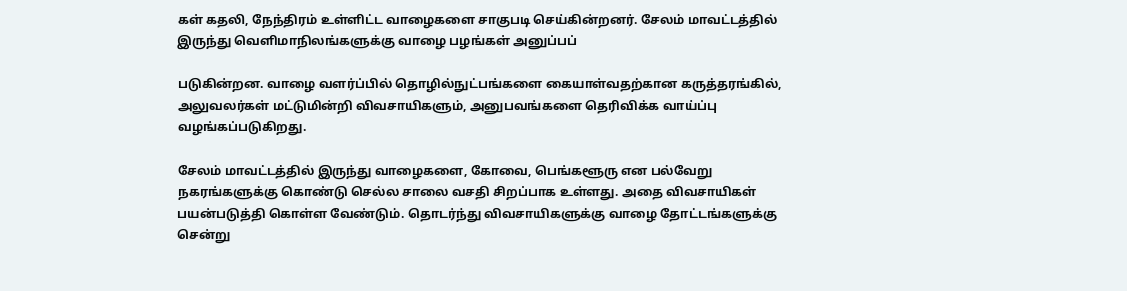கள் கதலி, நேந்திரம் உள்ளிட்ட வாழைகளை சாகுபடி செய்கின்றனர். சேலம் மாவட்டத்தில் இருந்து வெளிமாநிலங்களுக்கு வாழை பழங்கள் அனுப்பப்

படுகின்றன. வாழை வளர்ப்பில் தொழில்நுட்பங்களை கையாள்வதற்கான கருத்தரங்கில், அலுவலர்கள் மட்டுமின்றி விவசாயிகளும், அனுபவங்களை தெரிவிக்க வாய்ப்பு வழங்கப்படுகிறது.

சேலம் மாவட்டத்தில் இருந்து வாழைகளை, கோவை, பெங்களூரு என பல்வேறு நகரங்களுக்கு கொண்டு செல்ல சாலை வசதி சிறப்பாக உள்ளது. அதை விவசாயிகள் பயன்படுத்தி கொள்ள வேண்டும். தொடர்ந்து விவசாயிகளுக்கு வாழை தோட்டங்களுக்கு சென்று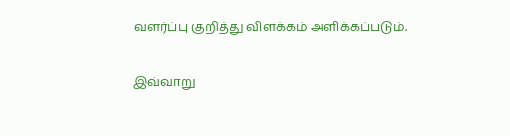வளர்ப்பு குறித்து விளக்கம் அளிக்கப்படும்.

இவ்வாறு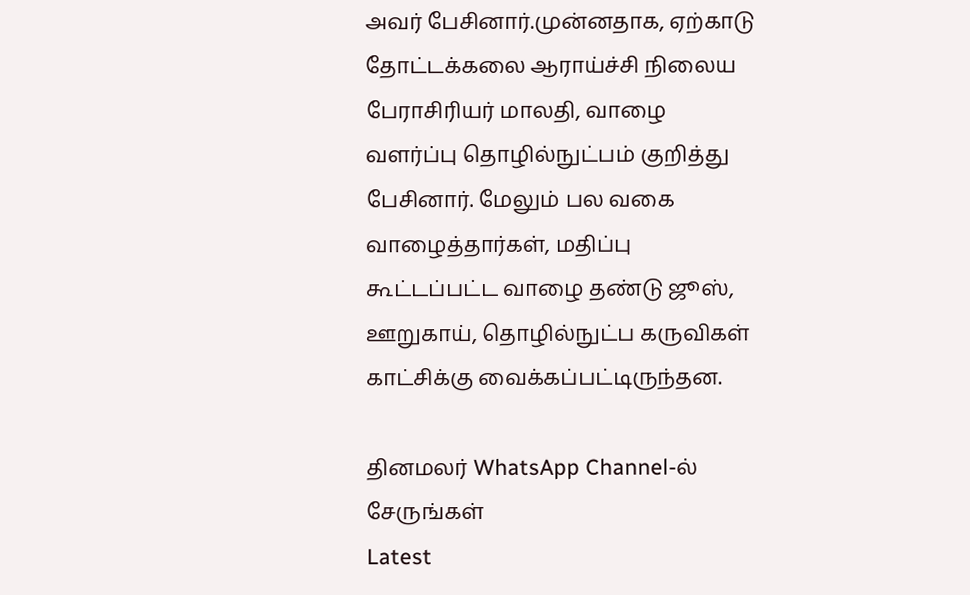அவர் பேசினார்.முன்னதாக, ஏற்காடு தோட்டக்கலை ஆராய்ச்சி நிலைய பேராசிரியர் மாலதி, வாழை வளர்ப்பு தொழில்நுட்பம் குறித்து பேசினார். மேலும் பல வகை வாழைத்தார்கள், மதிப்பு கூட்டப்பட்ட வாழை தண்டு ஜூஸ், ஊறுகாய், தொழில்நுட்ப கருவிகள் காட்சிக்கு வைக்கப்பட்டிருந்தன.

தினமலர் WhatsApp Channel-ல் சேருங்கள்
Latest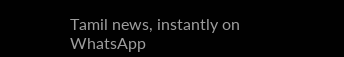Tamil news, instantly on WhatsApp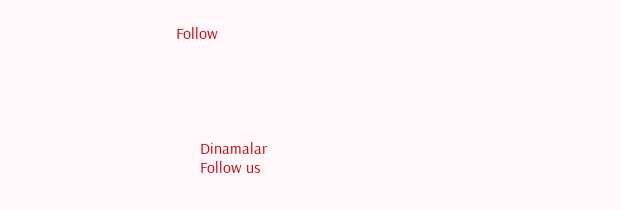Follow





      Dinamalar
      Follow us